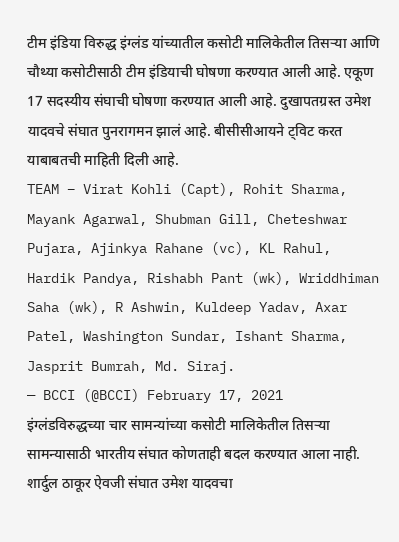टीम इंडिया विरुद्ध इंग्लंड यांच्यातील कसोटी मालिकेतील तिसऱ्या आणि चौथ्या कसोटीसाठी टीम इंडियाची घोषणा करण्यात आली आहे. एकूण 17 सदस्यीय संघाची घोषणा करण्यात आली आहे. दुखापतग्रस्त उमेश यादवचे संघात पुनरागमन झालं आहे. बीसीसीआयने ट्विट करत याबाबतची माहिती दिली आहे.
TEAM – Virat Kohli (Capt), Rohit Sharma, Mayank Agarwal, Shubman Gill, Cheteshwar Pujara, Ajinkya Rahane (vc), KL Rahul, Hardik Pandya, Rishabh Pant (wk), Wriddhiman Saha (wk), R Ashwin, Kuldeep Yadav, Axar Patel, Washington Sundar, Ishant Sharma, Jasprit Bumrah, Md. Siraj.
— BCCI (@BCCI) February 17, 2021
इंग्लंडविरुद्धच्या चार सामन्यांच्या कसोटी मालिकेतील तिसऱ्या सामन्यासाठी भारतीय संघात कोणताही बदल करण्यात आला नाही. शार्दुल ठाकूर ऐवजी संघात उमेश यादवचा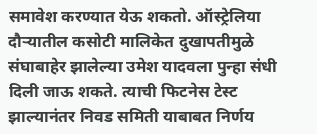समावेश करण्यात येऊ शकतो. ऑस्ट्रेलिया दौऱ्यातील कसोटी मालिकेत दुखापतीमुळे संघाबाहेर झालेल्या उमेश यादवला पुन्हा संधी दिली जाऊ शकते. त्याची फिटनेस टेस्ट झाल्यानंतर निवड समिती याबाबत निर्णय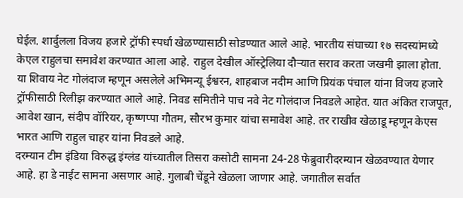घेईल. शार्दुलला विजय हजारे ट्रॉफी स्पर्धा खेळण्यासाठी सोडण्यात आले आहे. भारतीय संघाच्या १७ सदस्यांमध्ये केएल राहुलचा समावेश करण्यात आला आहे. राहुल देखील ऑस्ट्रेलिया दौऱ्यात सराव करता जखमी झाला होता.
या शिवाय नेट गोलंदाज म्हणून असलेले अभिमन्यू ईश्वरन, शाहबाज नदीम आणि प्रियंक पंचाल यांना विजय हजारे ट्रॉफीसाठी रिलीझ करण्यात आले आहे. निवड समितीने पाच नवे नेट गोलंदाज निवडले आहेत. यात अंकित राजपूत, आवेश खान, संदीप वॉरियर, कृष्णप्पा गौतम, सौरभ कुमार यांचा समावेश आहे. तर राखीव खेळाडू म्हणून केएस भारत आणि राहुल चाहर यांना निवडले आहे.
दरम्यान टीम इंडिया विरुद्ध इंग्लंड यांच्यातील तिसरा कसोटी सामना 24-28 फेब्रुवारीदरम्यान खेळवण्यात येणार आहे. हा डे नाईट सामना असणार आहे. गुलाबी चेंडूने खेळला जाणार आहे. जगातील सर्वात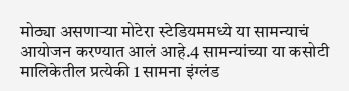मोठ्या असणाऱ्या मोटेरा स्टेडियममध्ये या सामन्याचं आयोजन करण्यात आलं आहे.4 सामन्यांच्या या कसोटी मालिकेतील प्रत्येकी 1 सामना इंग्लंड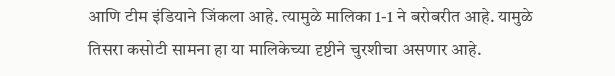आणि टीम इंडियाने जिंकला आहे. त्यामुळे मालिका 1-1 ने बरोबरीत आहे. यामुळे तिसरा कसोटी सामना हा या मालिकेच्या दृष्टीने चुरशीचा असणार आहे.